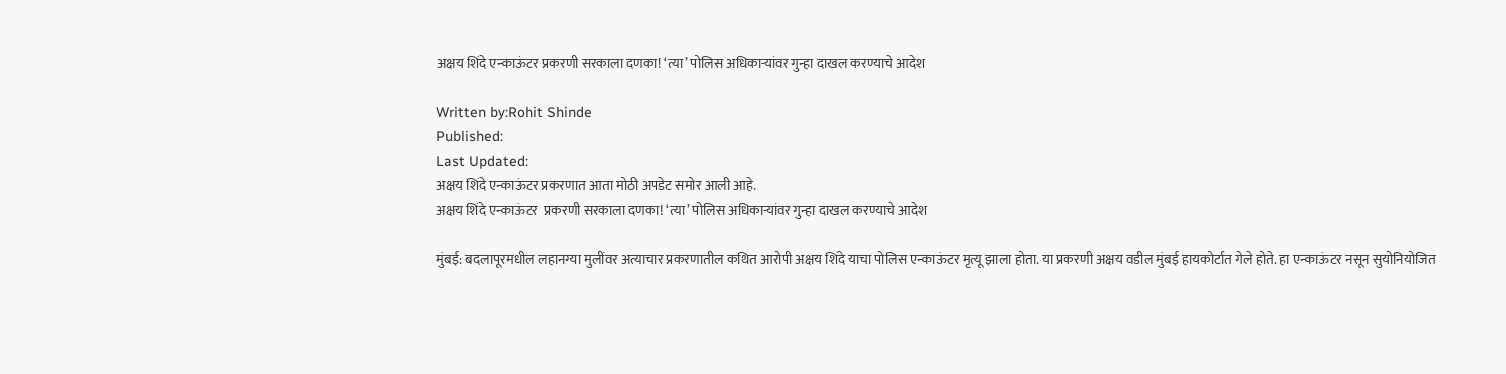अक्षय शिंदे एन्काऊंटर प्रकरणी सरकाला दणका! ‘त्या’ पोलिस अधिकाऱ्यांवर गुन्हा दाखल करण्याचे आदेश

Written by:Rohit Shinde
Published:
Last Updated:
अक्षय शिंदे एन्काऊंटर प्रकरणात आता मोठी अपडेट समोर आली आहे.
अक्षय शिंदे एन्काऊंटर  प्रकरणी सरकाला दणका! ‘त्या’ पोलिस अधिकाऱ्यांवर गुन्हा दाखल करण्याचे आदेश

मुंबई: बदलापूरमधील लहानग्या मुलींवर अत्याचार प्रकरणातील कथित आरोपी अक्षय शिंदे याचा पोलिस एन्काऊंटर मृत्यू झाला होता. या प्रकरणी अक्षय वडील मुंबई हायकोर्टात गेले होते. हा एन्काऊंटर नसून सुयोनियोजित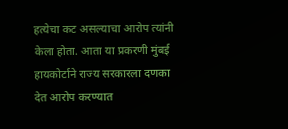हत्येचा कट असल्याचा आरोप त्यांनी केला होता. आता या प्रकरणी मुंबई हायकोर्टाने राज्य सरकारला दणका देत आरोप करण्यात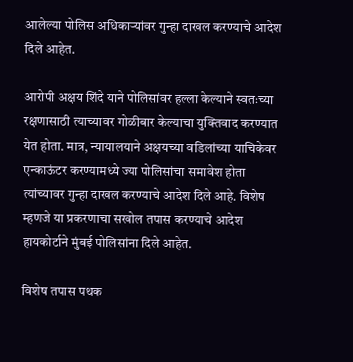आलेल्या पोलिस अधिकाऱ्यांवर गुन्हा दाखल करण्याचे आदेश दिले आहेत.

आरोपी अक्षय शिंदे याने पोलिसांवर हल्ला केल्याने स्वतःच्या रक्षणासाठी त्याच्यावर गोळीबार केल्याचा युक्तिवाद करण्यात येत होता. मात्र, न्यायालयाने अक्षयच्या वडिलांच्या याचिकेवर एन्काऊंटर करण्यामध्ये ज्या पोलिसांचा समावेश होता त्यांच्यावर गुन्हा दाखल करण्याचे आदेश दिले आहे. विशेष म्हणजे या प्रकरणाचा सखोल तपास करण्याचे आदेश हायकोर्टाने मुंबई पोलिसांना दिले आहेत.

विशेष तपास पथक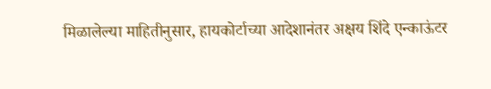मिळालेल्या माहितीनुसार, हायकोर्टाच्या आदेशानंतर अक्षय शिंदे एन्काऊंटर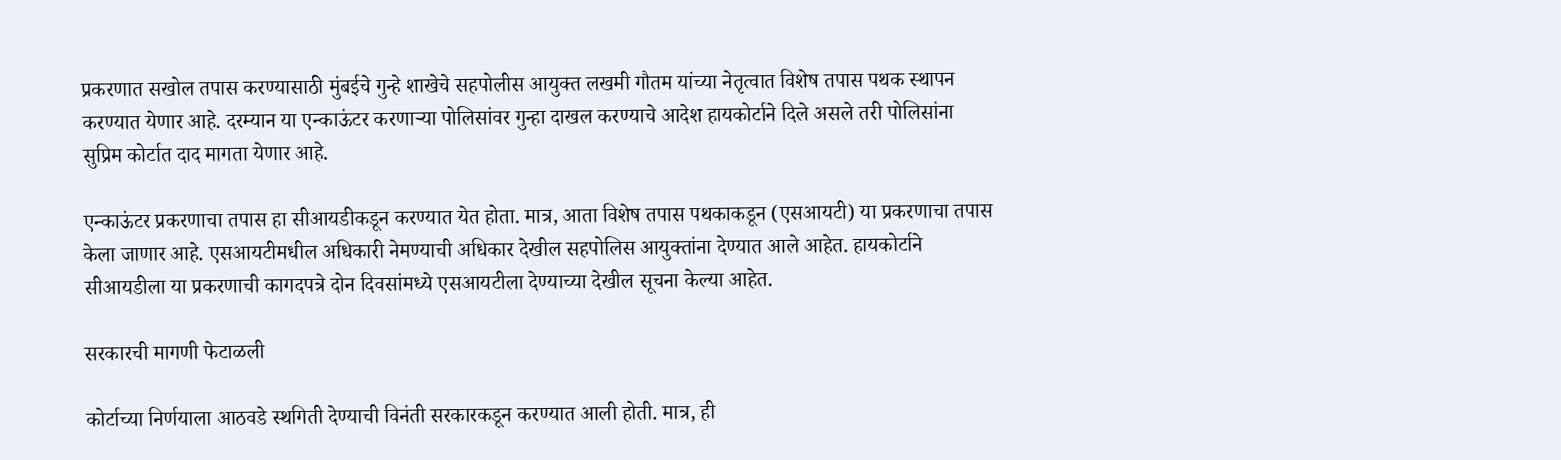प्रकरणात सखोल तपास करण्यासाठी मुंबईचे गुन्हे शाखेचे सहपोलीस आयुक्त लखमी गौतम यांच्या नेतृत्वात विशेष तपास पथक स्थापन करण्यात येणार आहे. दरम्यान या एन्काऊंटर करणाऱ्या पोलिसांवर गुन्हा दाखल करण्याचे आदेश हायकोर्टाने दिले असले तरी पोलिसांना सुप्रिम कोर्टात दाद मागता येणार आहे.

एन्काऊंटर प्रकरणाचा तपास हा सीआयडीकडून करण्यात येत होता. मात्र, आता विशेष तपास पथकाकडून (एसआयटी) या प्रकरणाचा तपास केला जाणार आहे. एसआयटीमधील अधिकारी नेमण्याची अधिकार देखील सहपोलिस आयुक्तांना देण्यात आले आहेत. हायकोर्टाने सीआयडीला या प्रकरणाची कागदपत्रे दोन दिवसांमध्ये एसआयटीला देण्याच्या देखील सूचना केल्या आहेत.

सरकारची मागणी फेटाळली

कोर्टाच्या निर्णयाला आठवडे स्थगिती देण्याची विनंती सरकारकडून करण्यात आली होती. मात्र, ही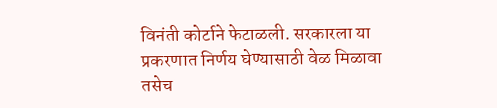विनंती कोर्टाने फेटाळली. सरकारला या प्रकरणात निर्णय घेण्यासाठी वेळ मिळावा तसेच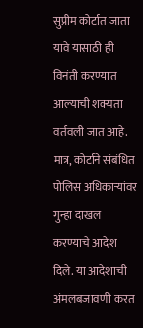सुप्रीम कोर्टात जाता यावे यासाठी ही विनंती करण्यात आल्याची शक्यता वर्तवली जात आहे. मात्र, कोर्टाने संबंधित पोलिस अधिकाऱ्यांवर गुन्हा दाखल करण्याचे आदेश दिले. या आदेशाची अंमलबजावणी करत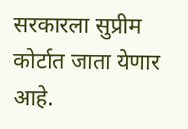सरकारला सुप्रीम कोर्टात जाता येणार आहे.